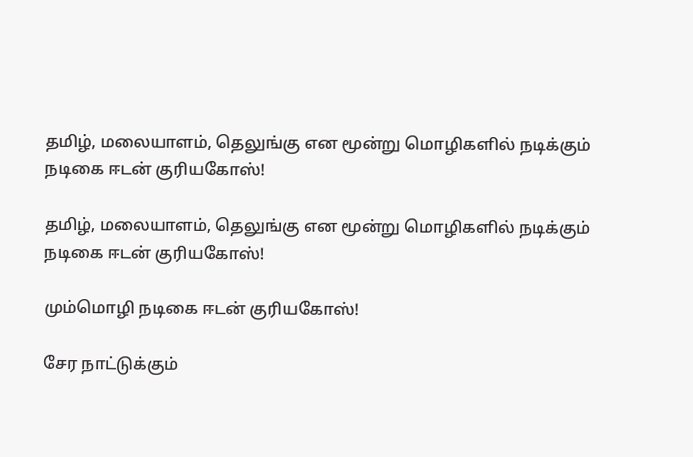தமிழ், மலையாளம், தெலுங்கு என மூன்று மொழிகளில் நடிக்கும் நடிகை ஈடன் குரியகோஸ்!

தமிழ், மலையாளம், தெலுங்கு என மூன்று மொழிகளில் நடிக்கும் நடிகை ஈடன் குரியகோஸ்!

மும்மொழி நடிகை ஈடன் குரியகோஸ்!

சேர நாட்டுக்கும்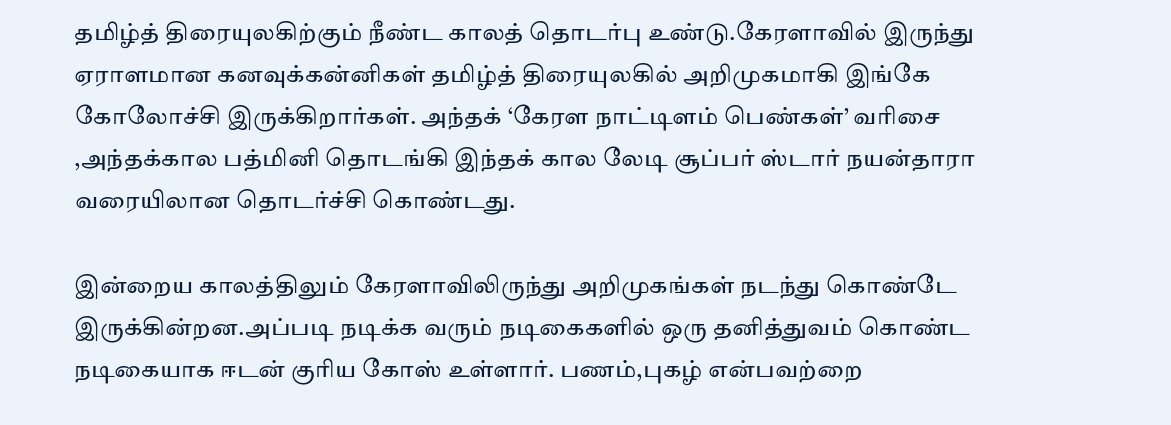தமிழ்த் திரையுலகிற்கும் நீண்ட காலத் தொடர்பு உண்டு.கேரளாவில் இருந்து ஏராளமான கனவுக்கன்னிகள் தமிழ்த் திரையுலகில் அறிமுகமாகி இங்கே கோலோச்சி இருக்கிறார்கள். அந்தக் ‘கேரள நாட்டிளம் பெண்கள்’ வரிசை ,அந்தக்கால பத்மினி தொடங்கி இந்தக் கால லேடி சூப்பர் ஸ்டார் நயன்தாரா வரையிலான தொடர்ச்சி கொண்டது.

இன்றைய காலத்திலும் கேரளாவிலிருந்து அறிமுகங்கள் நடந்து கொண்டே இருக்கின்றன.அப்படி நடிக்க வரும் நடிகைகளில் ஒரு தனித்துவம் கொண்ட நடிகையாக ஈடன் குரிய கோஸ் உள்ளார். பணம்,புகழ் என்பவற்றை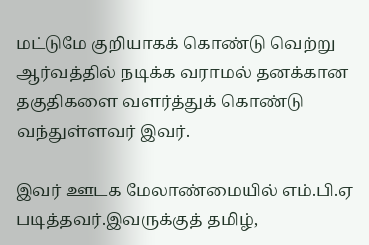மட்டுமே குறியாகக் கொண்டு வெற்று ஆர்வத்தில் நடிக்க வராமல் தனக்கான தகுதிகளை வளர்த்துக் கொண்டு வந்துள்ளவர் இவர்.

இவர் ஊடக மேலாண்மையில் எம்.பி.ஏ படித்தவர்.இவருக்குத் தமிழ்,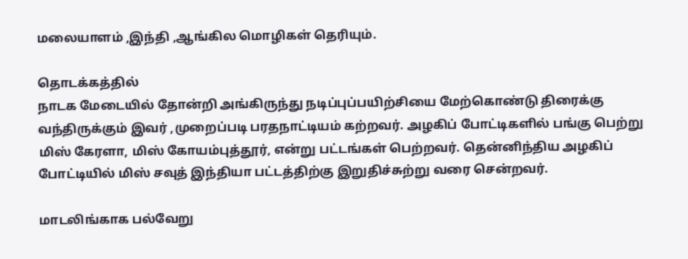மலையாளம் ,இந்தி ,ஆங்கில மொழிகள் தெரியும்.

தொடக்கத்தில்
நாடக மேடையில் தோன்றி அங்கிருந்து நடிப்புப்பயிற்சியை மேற்கொண்டு திரைக்கு வந்திருக்கும் இவர் ,முறைப்படி பரதநாட்டியம் கற்றவர். அழகிப் போட்டிகளில் பங்கு பெற்று மிஸ் கேரளா, மிஸ் கோயம்புத்தூர், என்று பட்டங்கள் பெற்றவர். தென்னிந்திய அழகிப் போட்டியில் மிஸ் சவுத் இந்தியா பட்டத்திற்கு இறுதிச்சுற்று வரை சென்றவர்.

மாடலிங்காக பல்வேறு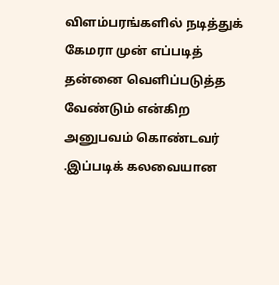விளம்பரங்களில் நடித்துக் கேமரா முன் எப்படித் தன்னை வெளிப்படுத்த வேண்டும் என்கிற அனுபவம் கொண்டவர் .இப்படிக் கலவையான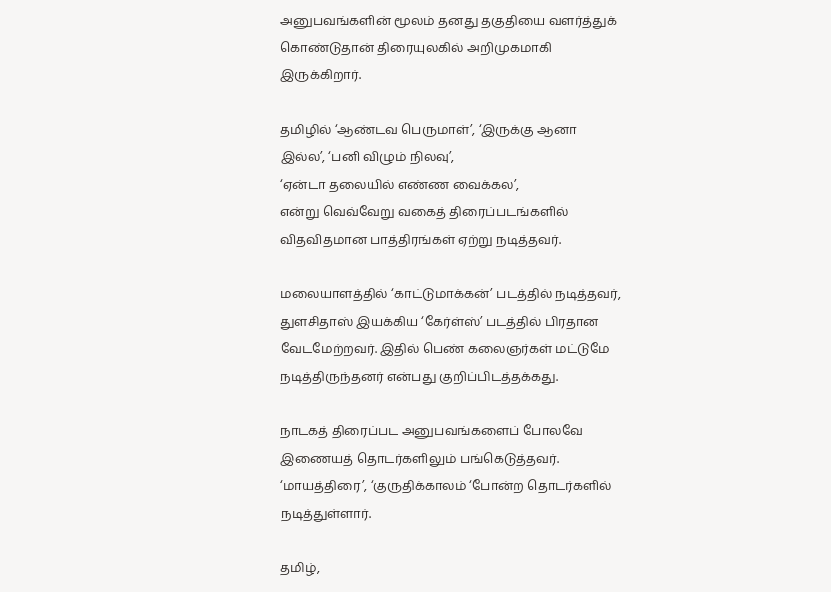அனுபவங்களின் மூலம் தனது தகுதியை வளர்த்துக் கொண்டுதான் திரையுலகில் அறிமுகமாகி இருக்கிறார்.

தமிழில் ‘ஆண்டவ பெருமாள்’, ‘இருக்கு ஆனா இல்ல’, ‘பனி விழும் நிலவு’,
‘ஏன்டா தலையில் எண்ண வைக்கல’,
என்று வெவ்வேறு வகைத் திரைப்படங்களில் விதவிதமான பாத்திரங்கள் ஏற்று நடித்தவர்.

மலையாளத்தில் ‘காட்டுமாக்கன்’ படத்தில் நடித்தவர், துளசிதாஸ் இயக்கிய ‘கேர்ள்ஸ்’ படத்தில் பிரதான வேடமேற்றவர். இதில் பெண் கலைஞர்கள் மட்டுமே நடித்திருந்தனர் என்பது குறிப்பிடத்தக்கது.

நாடகத் திரைப்பட அனுபவங்களைப் போலவே இணையத் தொடர்களிலும் பங்கெடுத்தவர்.
‘மாயத்திரை’, ‘குருதிக்காலம் ‘போன்ற தொடர்களில் நடித்துள்ளார்.

தமிழ்,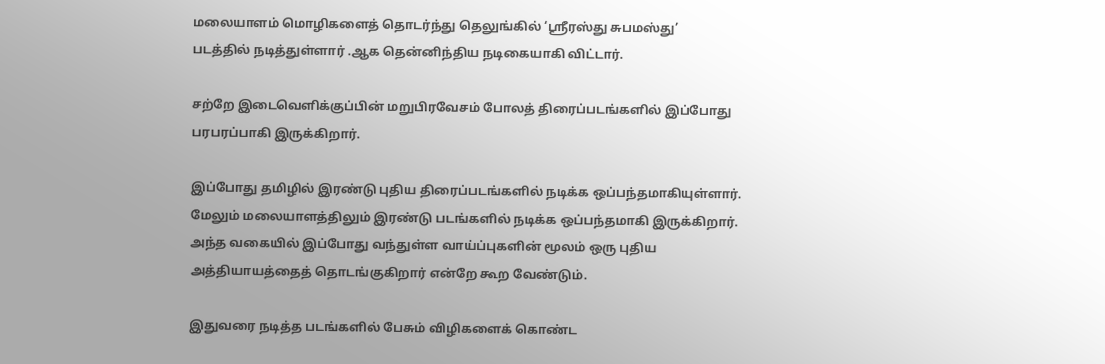மலையாளம் மொழிகளைத் தொடர்ந்து தெலுங்கில் ‘ஸ்ரீரஸ்து சுபமஸ்து’
படத்தில் நடித்துள்ளார் .ஆக தென்னிந்திய நடிகையாகி விட்டார்.

சற்றே இடைவெளிக்குப்பின் மறுபிரவேசம் போலத் திரைப்படங்களில் இப்போது பரபரப்பாகி இருக்கிறார்.

இப்போது தமிழில் இரண்டு புதிய திரைப்படங்களில் நடிக்க ஒப்பந்தமாகியுள்ளார்.
மேலும் மலையாளத்திலும் இரண்டு படங்களில் நடிக்க ஒப்பந்தமாகி இருக்கிறார்.
அந்த வகையில் இப்போது வந்துள்ள வாய்ப்புகளின் மூலம் ஒரு புதிய அத்தியாயத்தைத் தொடங்குகிறார் என்றே கூற வேண்டும்.

இதுவரை நடித்த படங்களில் பேசும் விழிகளைக் கொண்ட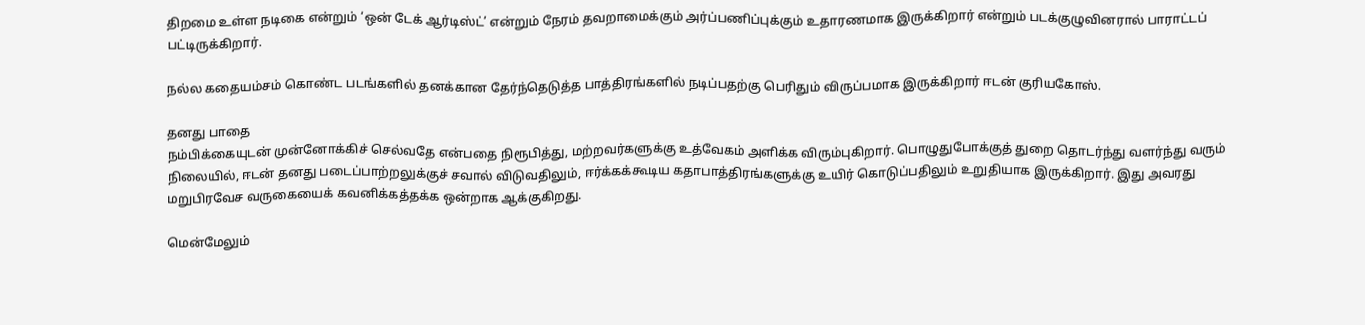திறமை உள்ள நடிகை என்றும் ‘ஒன் டேக் ஆர்டிஸ்ட்’ என்றும் நேரம் தவறாமைக்கும் அர்ப்பணிப்புக்கும் உதாரணமாக இருக்கிறார் என்றும் படக்குழுவினரால் பாராட்டப் பட்டிருக்கிறார்.

நல்ல கதையம்சம் கொண்ட படங்களில் தனக்கான தேர்ந்தெடுத்த பாத்திரங்களில் நடிப்பதற்கு பெரிதும் விருப்பமாக இருக்கிறார் ஈடன் குரியகோஸ்.

தனது பாதை
நம்பிக்கையுடன் முன்னோக்கிச் செல்வதே என்பதை நிரூபித்து, மற்றவர்களுக்கு உத்வேகம் அளிக்க விரும்புகிறார். பொழுதுபோக்குத் துறை தொடர்ந்து வளர்ந்து வரும் நிலையில், ஈடன் தனது படைப்பாற்றலுக்குச் சவால் விடுவதிலும், ஈர்க்கக்கூடிய கதாபாத்திரங்களுக்கு உயிர் கொடுப்பதிலும் உறுதியாக இருக்கிறார். இது அவரது மறுபிரவேச வருகையைக் கவனிக்கத்தக்க ஒன்றாக ஆக்குகிறது.

மென்மேலும்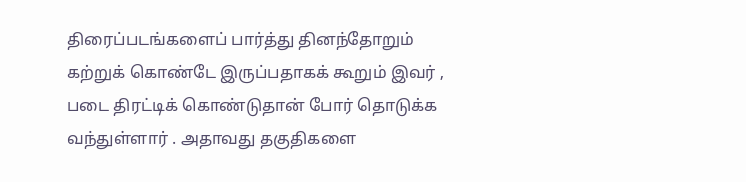திரைப்படங்களைப் பார்த்து தினந்தோறும் கற்றுக் கொண்டே இருப்பதாகக் கூறும் இவர் , படை திரட்டிக் கொண்டுதான் போர் தொடுக்க வந்துள்ளார் . அதாவது தகுதிகளை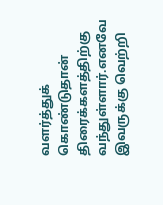வளர்த்துக் கொண்டுதான் திரைக்களத்திற்கு வந்துள்ளார்.எனவே இவருக்கு வெற்றி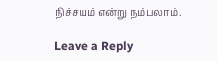நிச்சயம் என்று நம்பலாம்.

Leave a Reply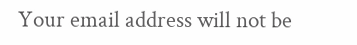Your email address will not be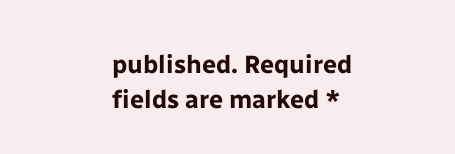published. Required fields are marked *